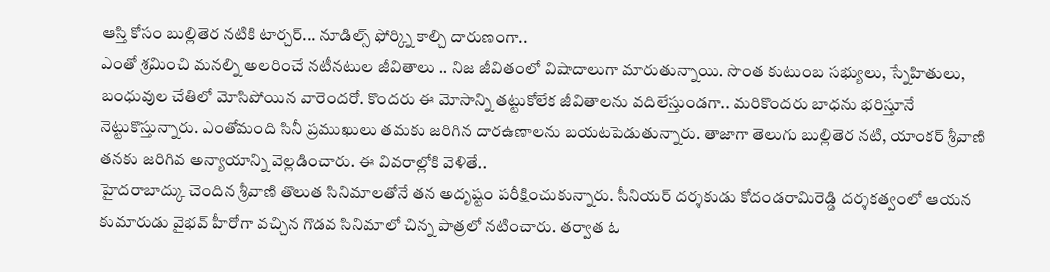ఆస్తి కోసం బుల్లితెర నటికి టార్చర్... నూడిల్స్ ఫోర్క్ని కాల్చి దారుణంగా..
ఎంతో శ్రమించి మనల్ని అలరించే నటీనటుల జీవితాలు .. నిజ జీవితంలో విషాదాలుగా మారుతున్నాయి. సొంత కుటుంబ సభ్యులు, స్నేహితులు, బంధువుల చేతిలో మోసిపోయిన వారెందరో. కొందరు ఈ మోసాన్ని తట్టుకోలేక జీవితాలను వదిలేస్తుండగా.. మరికొందరు బాధను భరిస్తూనే నెట్టుకొస్తున్నారు. ఎంతోమంది సినీ ప్రముఖులు తమకు జరిగిన దారఉణాలను బయటపెడుతున్నారు. తాజాగా తెలుగు బుల్లితెర నటి, యాంకర్ శ్రీవాణి తనకు జరిగివ అన్యాయాన్ని వెల్లడించారు. ఈ వివరాల్లోకి వెళితే..
హైదరాబాద్కు చెందిన శ్రీవాణి తొలుత సినిమాలతోనే తన అదృష్టం పరీక్షించుకున్నారు. సీనియర్ దర్శకుడు కోదండరామిరెడ్డి దర్శకత్వంలో ఆయన కుమారుడు వైభవ్ హీరోగా వచ్చిన గొడవ సినిమాలో చిన్న పాత్రలో నటించారు. తర్వాత ఓ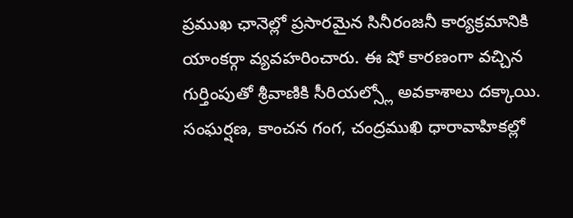ప్రముఖ ఛానెల్లో ప్రసారమైన సినీరంజనీ కార్యక్రమానికి యాంకర్గా వ్యవహరించారు. ఈ షో కారణంగా వచ్చిన గుర్తింపుతో శ్రీవాణికి సీరియల్స్లో అవకాశాలు దక్కాయి. సంఘర్షణ, కాంచన గంగ, చంద్రముఖి ధారావాహికల్లో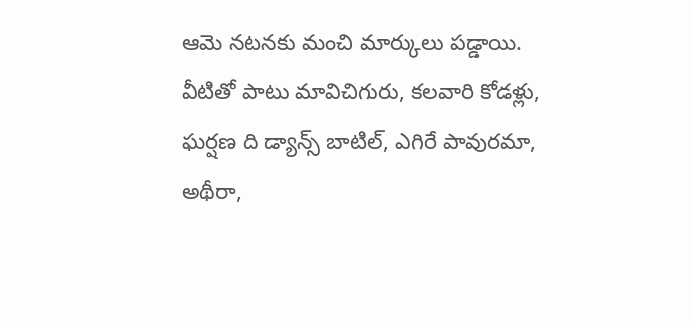ఆమె నటనకు మంచి మార్కులు పడ్డాయి. వీటితో పాటు మావిచిగురు, కలవారి కోడళ్లు, ఘర్షణ ది డ్యాన్స్ బాటిల్, ఎగిరే పావురమా, అథీరా,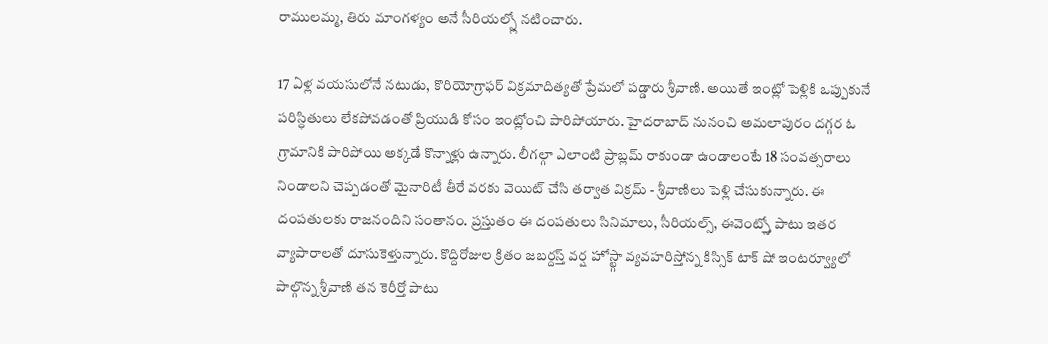రాములమ్మ, తిరు మాంగళ్యం అనే సీరియల్స్లో నటించారు.

17 ఏళ్ల వయసులోనే నటుడు, కొరియోగ్రాఫర్ విక్రమాదిత్యతో ప్రేమలో పడ్డారు శ్రీవాణి. అయితే ఇంట్లో పెళ్లికి ఒప్పుకునే పరిస్ధితులు లేకపోవడంతో ప్రియుడి కోసం ఇంట్లోంచి పారిపోయారు. హైదరాబాద్ నునంచి అమలాపురం దగ్గర ఓ గ్రామానికి పారిపోయి అక్కడే కొన్నాళ్లు ఉన్నారు. లీగల్గా ఎలాంటి ప్రాబ్లమ్ రాకుండా ఉండాలంటే 18 సంవత్సరాలు నిండాలని చెప్పడంతో మైనారిటీ తీరే వరకు వెయిట్ చేసి తర్వాత విక్రమ్ - శ్రీవాణిలు పెళ్లి చేసుకున్నారు. ఈ దంపతులకు రాజనందిని సంతానం. ప్రస్తుతం ఈ దంపతులు సినిమాలు, సీరియల్స్, ఈవెంట్స్తో పాటు ఇతర వ్యాపారాలతో దూసుకెళ్తున్నారు. కొద్దిరోజుల క్రితం జబర్దస్త్ వర్ష హోస్ట్గా వ్యవహరిస్తోన్న కిస్సిక్ టాక్ షో ఇంటర్వ్యూలో పాల్గొన్న శ్రీవాణి తన కెరీర్తో పాటు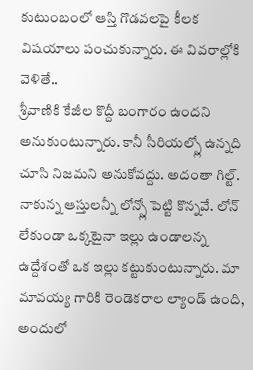కుటుంబంలో ఆస్తి గొడవలపై కీలక విషయాలు పంచుకున్నారు. ఈ వివరాల్లోకి వెళితే..
శ్రీవాణికి కేజీల కొద్దీ బంగారం ఉందని అనుకుంటున్నారు. కానీ సీరియల్స్లో ఉన్నది చూసి నిజమని అనుకోవద్దు. అదంతా గిల్ట్. నాకున్న ఆస్తులన్నీ లోన్స్లో పెట్టి కొన్నవే. లోన్ లేకుండా ఒక్కటైనా ఇల్లు ఉండాలన్న ఉద్దేశంతో ఒక ఇల్లు కట్టుకుంటున్నారు. మా మావయ్య గారికి రెండెకరాల ల్యాండ్ ఉంది, అందులో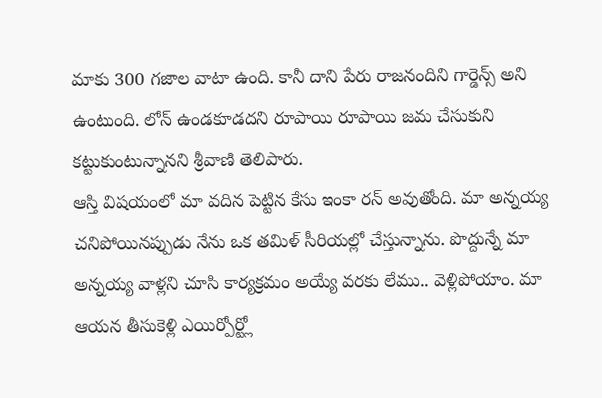మాకు 300 గజాల వాటా ఉంది. కానీ దాని పేరు రాజనందిని గార్డెన్స్ అని ఉంటుంది. లోన్ ఉండకూడదని రూపాయి రూపాయి జమ చేసుకుని కట్టుకుంటున్నానని శ్రీవాణి తెలిపారు.
ఆస్తి విషయంలో మా వదిన పెట్టిన కేసు ఇంకా రన్ అవుతోంది. మా అన్నయ్య చనిపోయినప్పుడు నేను ఒక తమిళ్ సీరియల్లో చేస్తున్నాను. పొద్దున్నే మా అన్నయ్య వాళ్లని చూసి కార్యక్రమం అయ్యే వరకు లేము.. వెళ్లిపోయాం. మా ఆయన తీసుకెళ్లి ఎయిర్పోర్ట్లో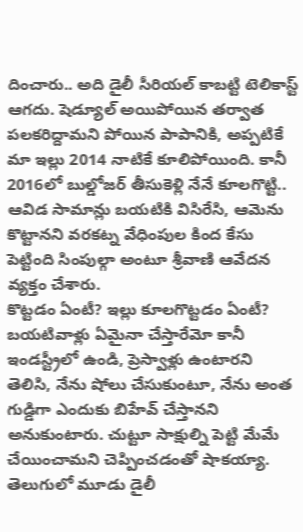దించారు.. అది డైలీ సీరియల్ కాబట్టి టెలికాస్ట్ ఆగదు. షెడ్యూల్ అయిపోయిన తర్వాత పలకరిద్దామని పోయిన పాపానికి, అప్పటికే మా ఇల్లు 2014 నాటికే కూలిపోయింది. కానీ 2016లో బుల్డోజర్ తీసుకెళ్లి నేనే కూలగొట్టి.. ఆవిడ సామాన్లు బయటికి విసిరేసి, ఆమెను కొట్టానని వరకట్న వేధింపుల కింద కేసు పెట్టింది సింపుల్గా అంటూ శ్రీవాణి ఆవేదన వ్యక్తం చేశారు.
కొట్టడం ఏంటీ? ఇల్లు కూలగొట్టడం ఏంటీ? బయటివాళ్లు ఏమైనా చేస్తారేమో కానీ ఇండస్ట్రీలో ఉండి, ప్రెస్వాళ్లు ఉంటారని తెలిసి, నేను షోలు చేసుకుంటూ, నేను అంత గుడ్డిగా ఎందుకు బిహేవ్ చేస్తానని అనుకుంటారు. చుట్టూ సాక్షుల్ని పెట్టి మేమే చేయించామని చెప్పించడంతో షాకయ్యా. తెలుగులో మూడు డైలీ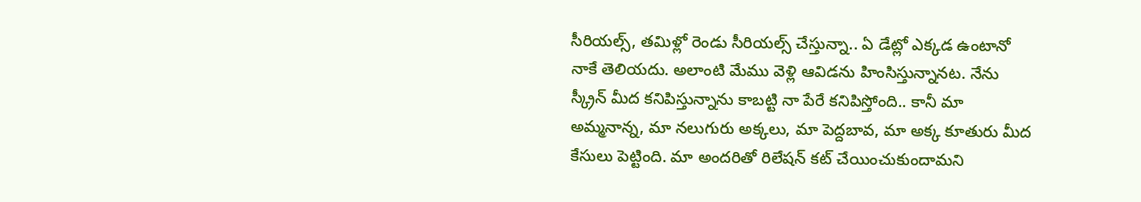సీరియల్స్, తమిళ్లో రెండు సీరియల్స్ చేస్తున్నా.. ఏ డేట్లో ఎక్కడ ఉంటానో నాకే తెలియదు. అలాంటి మేము వెళ్లి ఆవిడను హింసిస్తున్నానట. నేను స్క్రీన్ మీద కనిపిస్తున్నాను కాబట్టి నా పేరే కనిపిస్తోంది.. కానీ మా అమ్మనాన్న, మా నలుగురు అక్కలు, మా పెద్దబావ, మా అక్క కూతురు మీద కేసులు పెట్టింది. మా అందరితో రిలేషన్ కట్ చేయించుకుందామని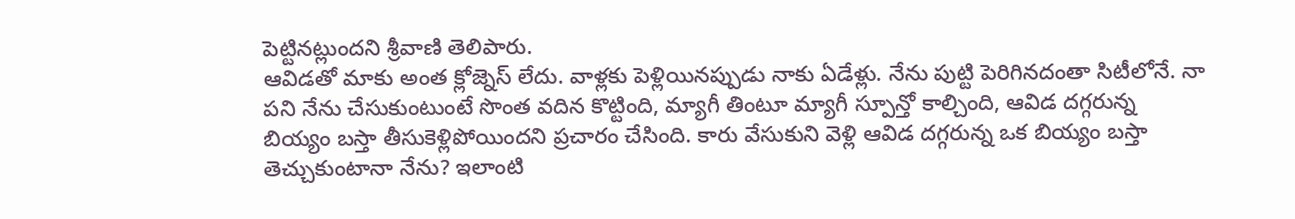పెట్టినట్లుందని శ్రీవాణి తెలిపారు.
ఆవిడతో మాకు అంత క్లోజ్నెస్ లేదు. వాళ్లకు పెళ్లియినప్పుడు నాకు ఏడేళ్లు. నేను పుట్టి పెరిగినదంతా సిటీలోనే. నా పని నేను చేసుకుంటుంటే సొంత వదిన కొట్టింది, మ్యాగీ తింటూ మ్యాగీ స్పూన్తో కాల్చింది, ఆవిడ దగ్గరున్న బియ్యం బస్తా తీసుకెళ్లిపోయిందని ప్రచారం చేసింది. కారు వేసుకుని వెళ్లి ఆవిడ దగ్గరున్న ఒక బియ్యం బస్తా తెచ్చుకుంటానా నేను? ఇలాంటి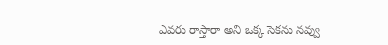ఎవరు రాస్తారా అని ఒక్క సెకను నవ్వు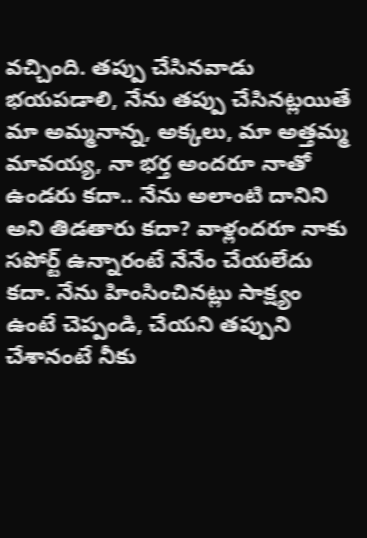వచ్చింది. తప్పు చేసినవాడు భయపడాలి, నేను తప్పు చేసినట్లయితే మా అమ్మనాన్న, అక్కలు, మా అత్తమ్మ మావయ్య, నా భర్త అందరూ నాతో ఉండరు కదా.. నేను అలాంటి దానిని అని తిడతారు కదా? వాళ్లందరూ నాకు సపోర్ట్ ఉన్నారంటే నేనేం చేయలేదు కదా. నేను హింసించినట్లు సాక్ష్యం ఉంటే చెప్పండి, చేయని తప్పుని చేశానంటే నీకు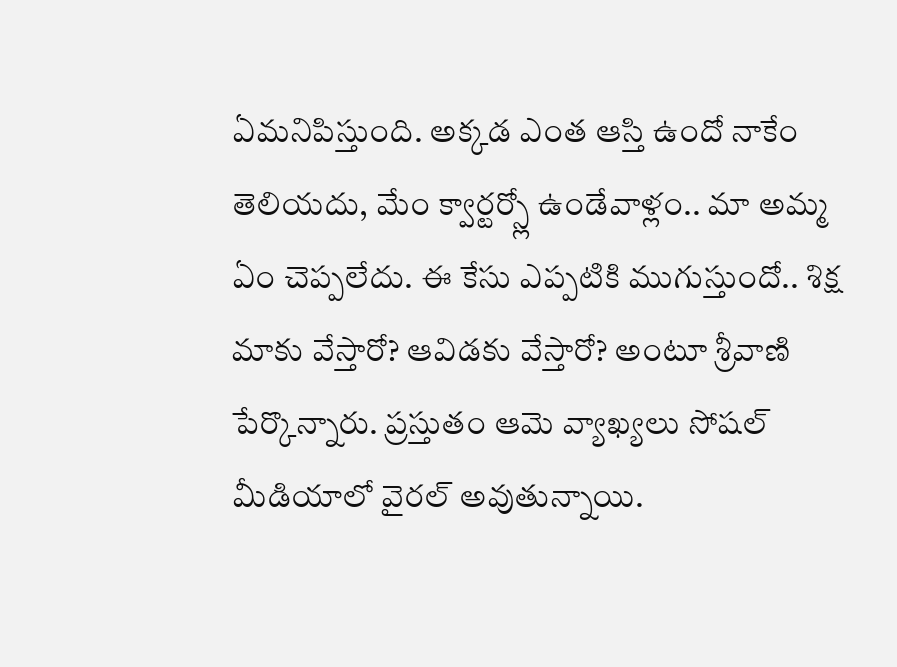ఏమనిపిస్తుంది. అక్కడ ఎంత ఆస్తి ఉందో నాకేం తెలియదు, మేం క్వార్టర్స్లో ఉండేవాళ్లం.. మా అమ్మ ఏం చెప్పలేదు. ఈ కేసు ఎప్పటికి ముగుస్తుందో.. శిక్ష మాకు వేస్తారో? ఆవిడకు వేస్తారో? అంటూ శ్రీవాణి పేర్కొన్నారు. ప్రస్తుతం ఆమె వ్యాఖ్యలు సోషల్ మీడియాలో వైరల్ అవుతున్నాయి.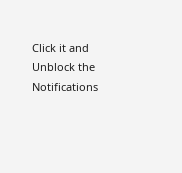Click it and Unblock the Notifications